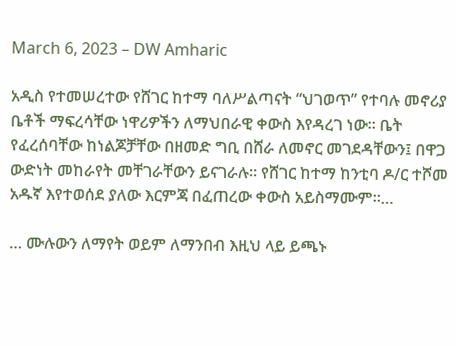March 6, 2023 – DW Amharic

አዲስ የተመሠረተው የሸገር ከተማ ባለሥልጣናት “ህገወጥ” የተባሉ መኖሪያ ቤቶች ማፍረሳቸው ነዋሪዎችን ለማህበራዊ ቀውስ እየዳረገ ነው፡፡ ቤት የፈረሰባቸው ከነልጆቻቸው በዘመድ ግቢ በሸራ ለመኖር መገደዳቸውን፤ በዋጋ ውድነት መከራየት መቸገራቸውን ይናገራሉ። የሸገር ከተማ ከንቲባ ዶ/ር ተሾመ አዱኛ እየተወሰደ ያለው እርምጃ በፈጠረው ቀውስ አይስማሙም።…

… ሙሉውን ለማየት ወይም ለማንበብ እዚህ ላይ ይጫኑ